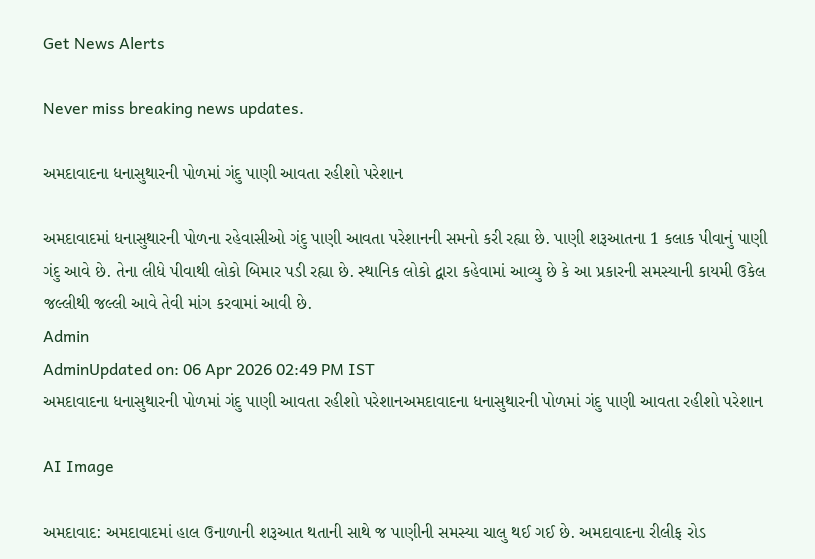Get News Alerts

Never miss breaking news updates.

અમદાવાદના ધનાસુથારની પોળમાં ગંદુ પાણી આવતા રહીશો પરેશાન

અમદાવાદમાં ધનાસુથારની પોળના રહેવાસીઓ ગંદુ પાણી આવતા પરેશાનની સમનો કરી રહ્યા છે. પાણી શરૂઆતના 1 કલાક પીવાનું પાણી ગંદુ આવે છે. તેના લીધે પીવાથી લોકો બિમાર પડી રહ્યા છે. સ્થાનિક લોકો દ્વારા કહેવામાં આવ્યુ છે કે આ પ્રકારની સમસ્યાની કાયમી ઉકેલ જલ્લીથી જલ્લી આવે તેવી માંગ કરવામાં આવી છે.
Admin
AdminUpdated on: 06 Apr 2026 02:49 PM IST
અમદાવાદના ધનાસુથારની પોળમાં ગંદુ પાણી આવતા રહીશો પરેશાનઅમદાવાદના ધનાસુથારની પોળમાં ગંદુ પાણી આવતા રહીશો પરેશાન

AI Image

અમદાવાદ: અમદાવાદમાં હાલ ઉનાળાની શરૂઆત થતાની સાથે જ પાણીની સમસ્યા ચાલુ થઈ ગઈ છે. અમદાવાદના રીલીફ રોડ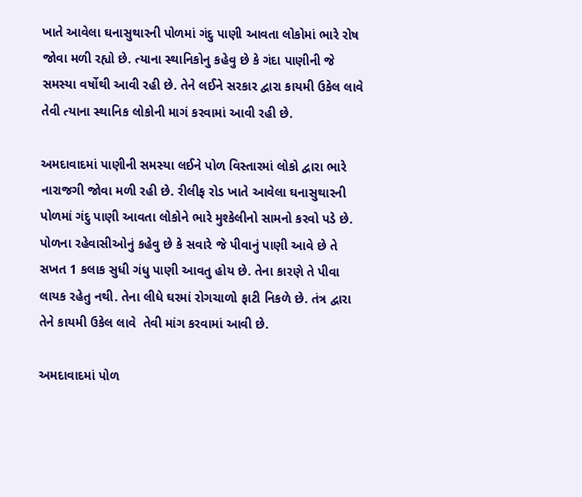ખાતે આવેલા ઘનાસુથારની પોળમાં ગંદુ પાણી આવતા લોકોમાં ભારે રોષ જોવા મળી રહ્યો છે. ત્યાના સ્થાનિકોનુ કહેવુ છે કે ગંદા પાણીની જે સમસ્યા વર્ષોથી આવી રહી છે. તેને લઈને સરકાર દ્વારા કાયમી ઉકેલ લાવે તેવી ત્યાના સ્થાનિક લોકોની માગં કરવામાં આવી રહી છે.

અમદાવાદમાં પાણીની સમસ્યા લઈને પોળ વિસ્તારમાં લોકો દ્વારા ભારે નારાજગી જોવા મળી રહી છે. રીલીફ રોડ ખાતે આવેલા ઘનાસુથારની પોળમાં ગંદુ પાણી આવતા લોકોને ભારે મુશ્કેલીનો સામનો કરવો પડે છે. પોળના રહેવાસીઓનું કહેવુ છે કે સવારે જે પીવાનું પાણી આવે છે તે સખત 1 કલાક સુધી ગંધુ પાણી આવતુ હોય છે. તેના કારણે તે પીવા લાયક રહેતુ નથી. તેના લીધે ઘરમાં રોગચાળો ફાટી નિકળે છે. તંત્ર દ્વારા તેને કાયમી ઉકેલ લાવે  તેવી માંગ કરવામાં આવી છે.

અમદાવાદમાં પોળ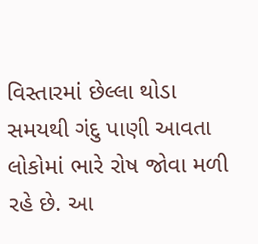વિસ્તારમાં છેલ્લા થોડા સમયથી ગંદુ પાણી આવતા લોકોમાં ભારે રોષ જોવા મળી રહે છે. આ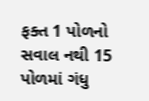ફક્ત 1 પોળનો સવાલ નથી 15 પોળમાં ગંધુ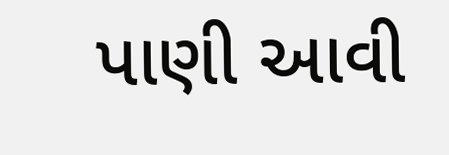પાણી આવી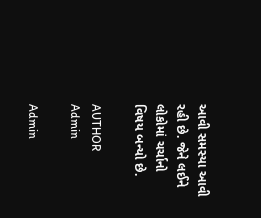આવી સમસ્યા આવી રહી છે. જેને લઈને લોકોમાં ચર્ચાનો વિષય બન્યો છે.

AUTHOR
Admin

Admin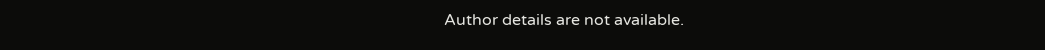Author details are not available.